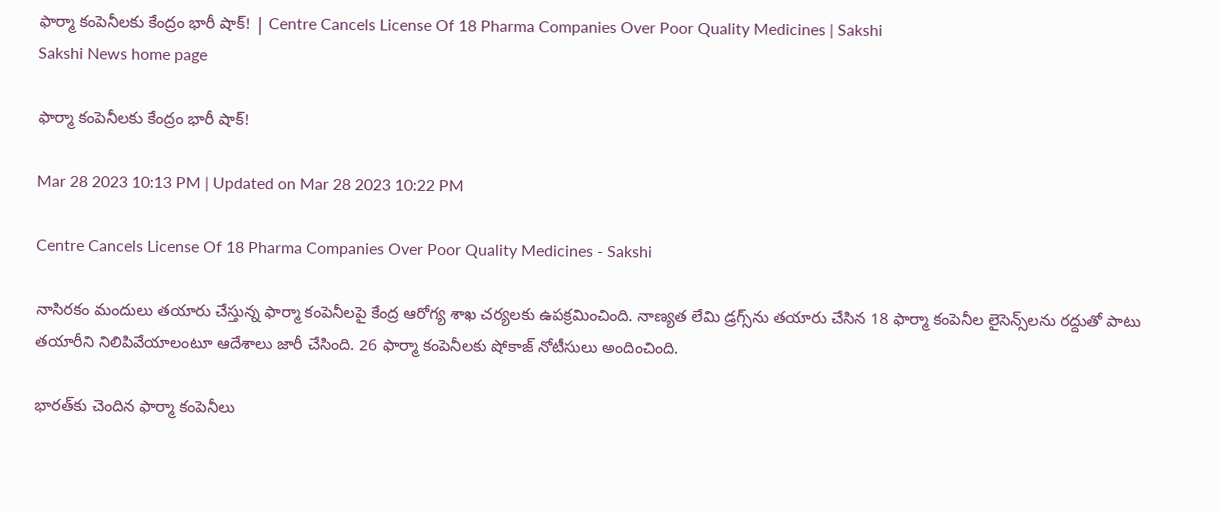ఫార్మా కంపెనీలకు కేంద్రం భారీ షాక్‌! | Centre Cancels License Of 18 Pharma Companies Over Poor Quality Medicines | Sakshi
Sakshi News home page

ఫార్మా కంపెనీలకు కేంద్రం భారీ షాక్‌!

Mar 28 2023 10:13 PM | Updated on Mar 28 2023 10:22 PM

Centre Cancels License Of 18 Pharma Companies Over Poor Quality Medicines - Sakshi

నాసిరకం మందులు తయారు చేస్తున్న ఫార్మా కంపెనీలపై కేంద్ర ఆరోగ్య శాఖ చర్యలకు ఉపక్రమించింది. నాణ్యత లేమి డ్రగ్స్‌ను తయారు చేసిన 18 ఫార్మా కంపెనీల లైసెన్స్‌లను రద్దుతో పాటు తయారీని నిలిపివేయాలంటూ ఆదేశాలు జారీ చేసింది. 26 ఫార్మా కంపెనీలకు షోకాజ్‌ నోటీసులు అందించింది.

భారత్‌కు చెందిన ఫార్మా కంపెనీలు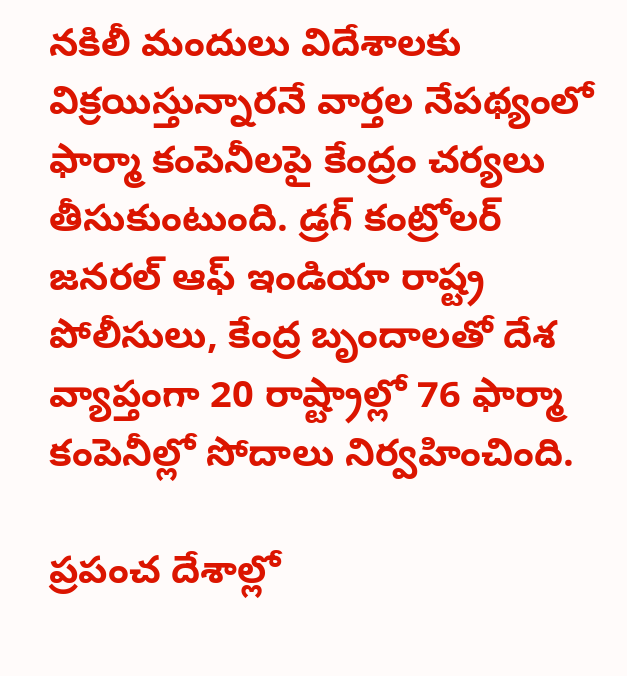నకిలీ మందులు విదేశాలకు విక్రయిస్తున్నారనే వార్తల నేపథ్యంలో ఫార్మా కంపెనీలపై కేంద్రం చర్యలు తీసుకుంటుంది. డ్రగ్‌ కంట్రోలర్‌ జనరల్‌ ఆఫ్‌ ఇండియా రాష్ట్ర పోలీసులు, కేంద్ర బృందాలతో దేశ వ్యాప్తంగా 20 రాష్ట్రాల్లో 76 ఫార్మా కంపెనీల్లో సోదాలు నిర్వహించింది.

ప్రపంచ దేశాల్లో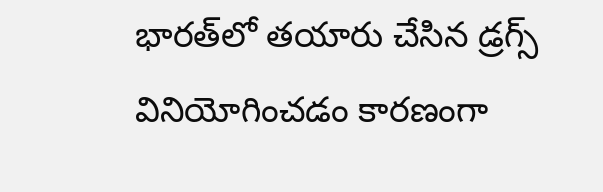భారత్‌లో తయారు చేసిన డ్రగ్స్‌ వినియోగించడం కారణంగా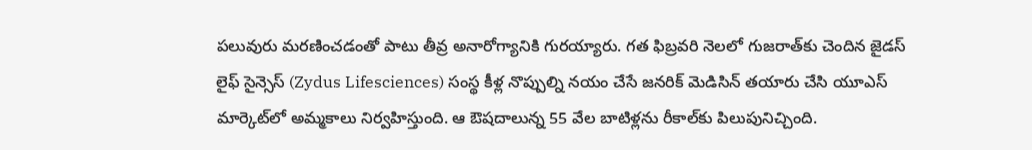పలువురు మరణించడంతో పాటు తీవ్ర అనారోగ్యానికి గురయ్యారు. గత ఫిబ్రవరి నెలలో గుజరాత్‌కు చెందిన జైడస్ లైఫ్ సైన్సెస్ (Zydus Lifesciences) సంస్థ కీళ్ల నొప్పుల్ని నయం చేసే జనరిక్‌ మెడిసిన్‌ తయారు చేసి యూఎస్‌ మార్కెట్‌లో అమ్మకాలు నిర్వహిస్తుంది. ఆ ఔషదాలున్న 55 వేల బాటిళ్లను రీకాల్‌కు పిలుపునిచ్చింది.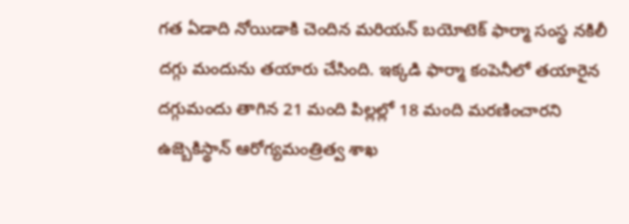గత ఏడాది నోయిడాకి చెందిన మరియన్‌ బయోటెక్‌ ఫార్మా సంస్థ నకిలీ దగ్గు మందును తయారు చేసింది. ఇక్కడి ఫార్మా కంపెనీలో తయారైన దగ్గుమందు తాగిన 21 మంది పిల్లల్లో 18 మంది మరణించారని ఉజ్బెకిస్థాన్‌ ఆరోగ్యమంత్రిత్వ శాఖ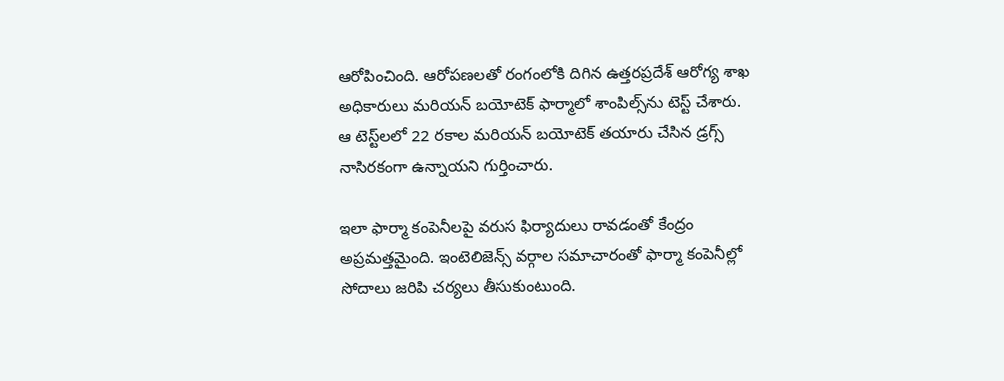ఆరోపించింది. ఆరోపణలతో రంగంలోకి దిగిన ఉత్తరప్రదేశ్‌ ఆరోగ్య శాఖ అధికారులు మరియన్‌ బయోటెక్‌ ఫార్మాలో శాంపిల్స్‌ను టెస్ట్‌ చేశారు. ఆ టెస్ట్‌లలో 22 రకాల మరియన్‌ బయోటెక్‌ తయారు చేసిన డ్రగ్స్‌ నాసిరకంగా ఉన్నాయని గుర్తించారు.

ఇలా ఫార్మా కంపెనీలపై వరుస ఫిర్యాదులు రావడంతో కేంద్రం అప్రమత్తమైంది. ఇంటెలిజెన్స్‌ వర్గాల సమాచారంతో ఫార్మా కంపెనీల్లో సోదాలు జరిపి చర్యలు తీసుకుంటుంది.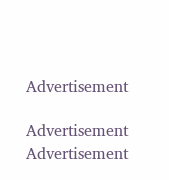Advertisement

Advertisement
Advertisement